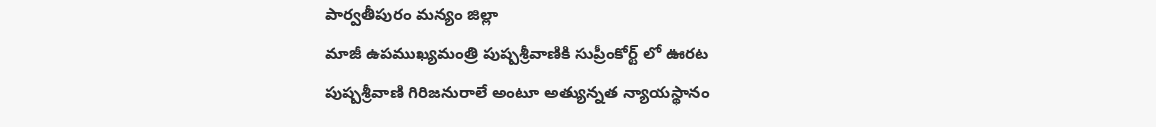పార్వతీపురం మన్యం జిల్లా
మాజీ ఉపముఖ్యమంత్రి పుష్పశ్రీవాణికి సుప్రీంకోర్ట్ లో ఊరట
పుష్పశ్రీవాణి గిరిజనురాలే అంటూ అత్యున్నత న్యాయస్థానం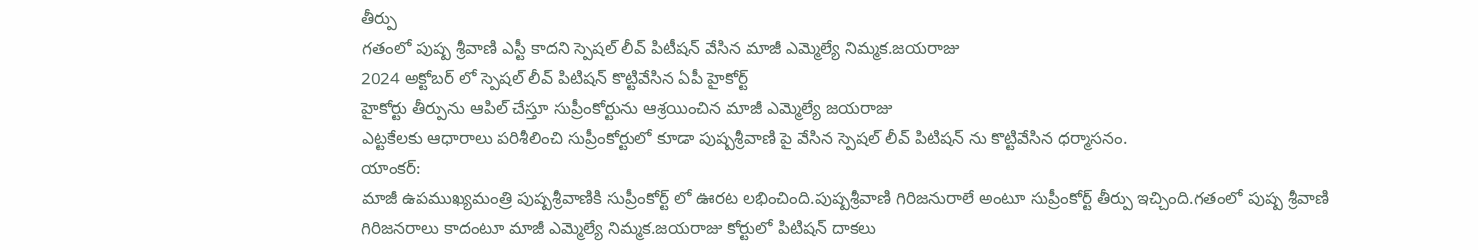తీర్పు
గతంలో పుష్ప శ్రీవాణి ఎస్టీ కాదని స్పెషల్ లీవ్ పిటీషన్ వేసిన మాజీ ఎమ్మెల్యే నిమ్మక.జయరాజు
2024 అక్టోబర్ లో స్పెషల్ లీవ్ పిటిషన్ కొట్టివేసిన ఏపీ హైకోర్ట్
హైకోర్టు తీర్పును ఆపిల్ చేస్తూ సుప్రీంకోర్టును ఆశ్రయించిన మాజీ ఎమ్మెల్యే జయరాజు
ఎట్టకేలకు ఆధారాలు పరిశీలించి సుప్రీంకోర్టులో కూడా పుష్పశ్రీవాణి పై వేసిన స్పెషల్ లీవ్ పిటిషన్ ను కొట్టివేసిన ధర్మాసనం.
యాంకర్:
మాజీ ఉపముఖ్యమంత్రి పుష్పశ్రీవాణికి సుప్రీంకోర్ట్ లో ఊరట లభించింది.పుష్పశ్రీవాణి గిరిజనురాలే అంటూ సుప్రీంకోర్ట్ తీర్పు ఇచ్చింది.గతంలో పుష్ప శ్రీవాణి గిరిజనరాలు కాదంటూ మాజీ ఎమ్మెల్యే నిమ్మక.జయరాజు కోర్టులో పిటిషన్ దాకలు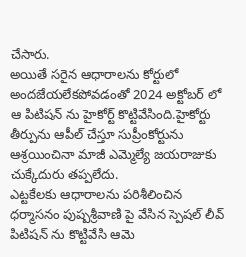చేసారు.
అయితే సరైన ఆధారాలను కోర్టులో అందజేయలేకపోవడంతో 2024 అక్టోబర్ లో ఆ పిటిషన్ ను హైకోర్ట్ కొట్టివేసింది.హైకోర్టు తీర్పును ఆపీల్ చేస్తూ సుప్రీంకోర్టును ఆశ్రయించినా మాజీ ఎమ్మెల్యే జయరాజుకు చుక్కేదురు తప్పలేదు.
ఎట్టకేలకు ఆధారాలను పరిశీలించిన ధర్మాసనం పుష్పశ్రీవాణి పై వేసిన స్పెషల్ లీవ్ పిటిషన్ ను కొట్టివేసి ఆమె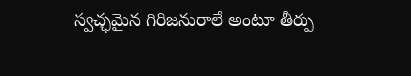స్వచ్ఛమైన గిరిజనురాలే అంటూ తీర్పు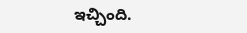ఇచ్చింది.